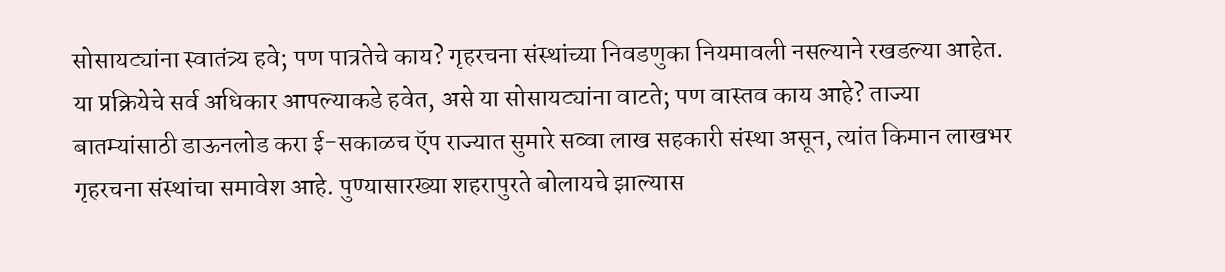सोसायट्यांना स्वातंत्र्य हवे; पण पात्रतेचे काय? गृहरचना संस्थांच्या निवडणुका नियमावली नसल्याने रखडल्या आहेत. या प्रक्रियेचे सर्व अधिकार आपल्याकडे हवेत, असे या सोसायट्यांना वाटते; पण वास्तव काय आहे? ताज्या बातम्यांसाठी डाऊनलोड करा ई-सकाळच ऍप राज्यात सुमारे सव्वा लाख सहकारी संस्था असून, त्यांत किमान लाखभर गृहरचना संस्थांचा समावेश आहे. पुण्यासारख्या शहरापुरते बोलायचे झाल्यास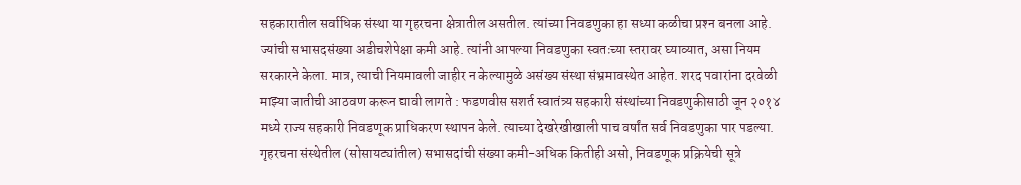सहकारातील सर्वाधिक संस्था या गृहरचना क्षेत्रातील असतील. त्यांच्या निवडणुका हा सध्या कळीचा प्रश्‍न बनला आहे. ज्यांची सभासदसंख्या अडीचशेपेक्षा कमी आहे. त्यांनी आपल्या निवडणुका स्वतःच्या स्तरावर घ्याव्यात, असा नियम सरकारने केला. मात्र, त्याची नियमावली जाहीर न केल्यामुळे असंख्य संस्था संभ्रमावस्थेत आहेत. शरद पवारांना दरवेळी माझ्या जातीची आठवण करून द्यावी लागते : फडणवीस सशर्त स्वातंत्र्य सहकारी संस्थांच्या निवडणुकीसाठी जून २०१४ मध्ये राज्य सहकारी निवडणूक प्राधिकरण स्थापन केले. त्याच्या देखरेखीखाली पाच वर्षांत सर्व निवडणुका पार पडल्या. गृहरचना संस्थेतील (सोसायट्यांतील) सभासदांची संख्या कमी-अधिक कितीही असो, निवडणूक प्रक्रियेची सूत्रे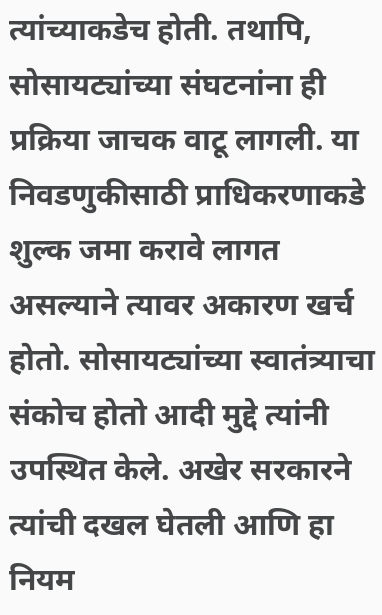त्यांच्याकडेच होती. तथापि, सोसायट्यांच्या संघटनांना ही प्रक्रिया जाचक वाटू लागली. या निवडणुकीसाठी प्राधिकरणाकडे शुल्क जमा करावे लागत असल्याने त्यावर अकारण खर्च होतो. सोसायट्यांच्या स्वातंत्र्याचा संकोच होतो आदी मुद्दे त्यांनी उपस्थित केले. अखेर सरकारने त्यांची दखल घेतली आणि हा नियम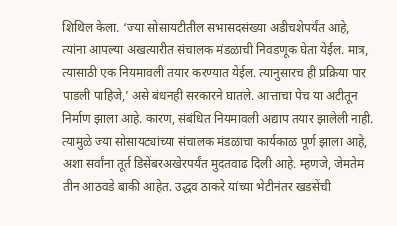शिथिल केला. ‘ज्या सोसायटीतील सभासदसंख्या अडीचशेपर्यंत आहे, त्यांना आपल्या अखत्यारीत संचालक मंडळाची निवडणूक घेता येईल. मात्र, त्यासाठी एक नियमावली तयार करण्यात येईल. त्यानुसारच ही प्रक्रिया पार पाडली पाहिजे,’ असे बंधनही सरकारने घातले. आत्ताचा पेच या अटीतून निर्माण झाला आहे. कारण, संबंधित नियमावली अद्याप तयार झालेली नाही. त्यामुळे ज्या सोसायट्यांच्या संचालक मंडळाचा कार्यकाळ पूर्ण झाला आहे, अशा सर्वांना तूर्त डिसेंबरअखेरपर्यंत मुदतवाढ दिली आहे. म्हणजे, जेमतेम तीन आठवडे बाकी आहेत. उद्धव ठाकरे यांच्या भेटीनंतर खडसेंची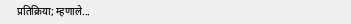प्रतिक्रिया; म्हणाले...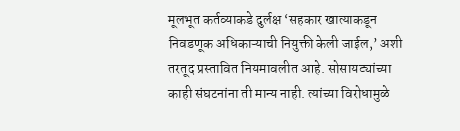मूलभूत कर्तव्याकडे दुर्लक्ष ‘सहकार खात्याकडून निवडणूक अधिकाऱ्याची नियुक्ती केली जाईल,’ अशी तरतूद प्रस्तावित नियमावलीत आहे. सोसायट्यांच्या काही संघटनांना ती मान्य नाही. त्यांच्या विरोधामुळे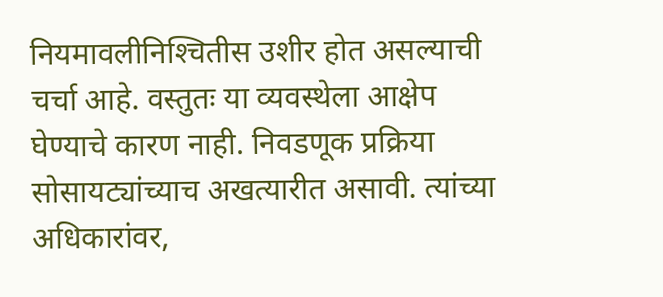नियमावलीनिश्‍चितीस उशीर होत असल्याची चर्चा आहे. वस्तुतः या व्यवस्थेला आक्षेप घेण्याचे कारण नाही. निवडणूक प्रक्रिया सोसायट्यांच्याच अखत्यारीत असावी. त्यांच्या अधिकारांवर,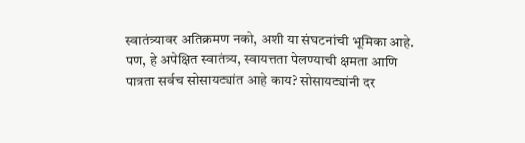स्वातंत्र्यावर अतिक्रमण नको, अशी या संघटनांची भूमिका आहे. पण, हे अपेक्षित स्वातंत्र्य, स्वायत्तता पेलण्याची क्षमता आणि पात्रता सर्वच सोसायट्यांत आहे काय? सोसायट्यांनी दर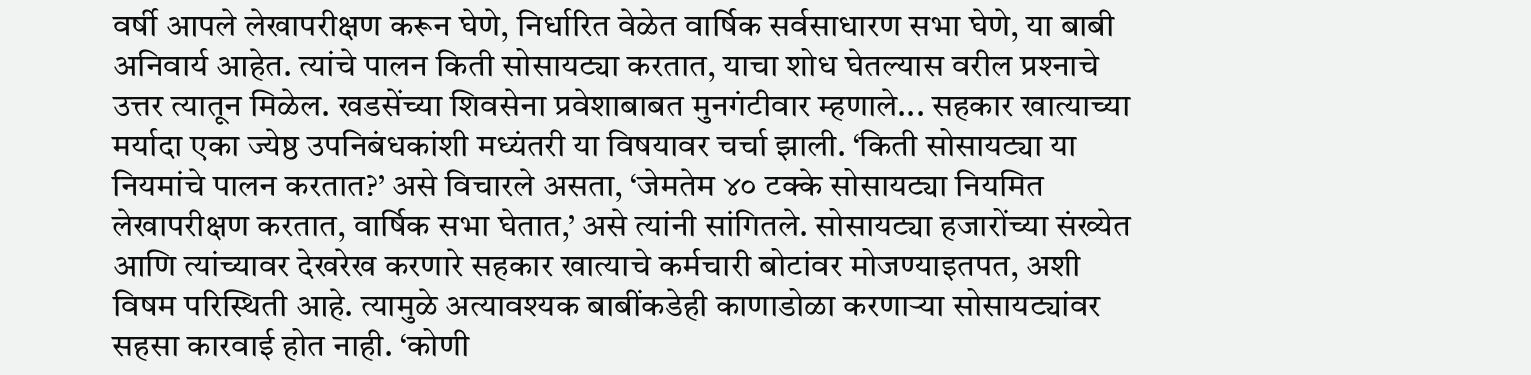वर्षी आपले लेखापरीक्षण करून घेणे, निर्धारित वेळेत वार्षिक सर्वसाधारण सभा घेणे, या बाबी अनिवार्य आहेत. त्यांचे पालन किती सोसायट्या करतात, याचा शोध घेतल्यास वरील प्रश्‍नाचे उत्तर त्यातून मिळेल. खडसेंच्या शिवसेना प्रवेशाबाबत मुनगंटीवार म्हणाले... सहकार खात्याच्या मर्यादा एका ज्येष्ठ उपनिबंधकांशी मध्यंतरी या विषयावर चर्चा झाली. ‘किती सोसायट्या या नियमांचे पालन करतात?’ असे विचारले असता, ‘जेमतेम ४० टक्के सोसायट्या नियमित लेखापरीक्षण करतात, वार्षिक सभा घेतात,’ असे त्यांनी सांगितले. सोसायट्या हजारोंच्या संख्येत आणि त्यांच्यावर देखरेख करणारे सहकार खात्याचे कर्मचारी बोटांवर मोजण्याइतपत, अशी विषम परिस्थिती आहे. त्यामुळे अत्यावश्‍यक बाबींकडेही काणाडोळा करणाऱ्या सोसायट्यांवर सहसा कारवाई होत नाही. ‘कोणी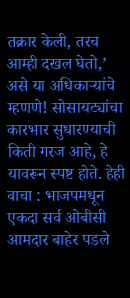तक्रार केली, तरच आम्ही दखल घेतो,’ असे या अधिकाऱ्यांचे म्हणणे! सोसायट्यांचा कारभार सुधारण्याची किती गरज आहे, हे यावरून स्पष्ट होते. हेही वाचा : भाजपमधून एकदा सर्व ओबीसी आमदार बाहेर पडले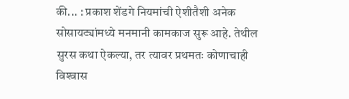की... : प्रकाश शेंडगे नियमांची ऐशीतैशी अनेक सोसायट्यांमध्ये मनमानी कामकाज सुरू आहे. तेथील सुरस कथा ऐकल्या, तर त्यावर प्रथमतः कोणाचाही विश्‍वास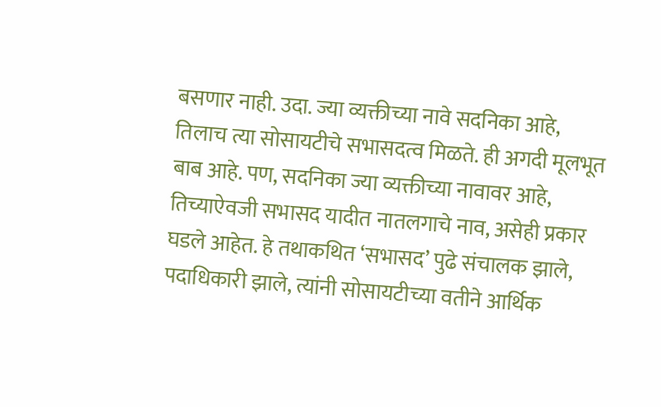बसणार नाही. उदा. ज्या व्यक्तीच्या नावे सदनिका आहे, तिलाच त्या सोसायटीचे सभासदत्व मिळते. ही अगदी मूलभूत बाब आहे. पण, सदनिका ज्या व्यक्तीच्या नावावर आहे, तिच्याऐवजी सभासद यादीत नातलगाचे नाव, असेही प्रकार घडले आहेत. हे तथाकथित ‘सभासद’ पुढे संचालक झाले, पदाधिकारी झाले, त्यांनी सोसायटीच्या वतीने आर्थिक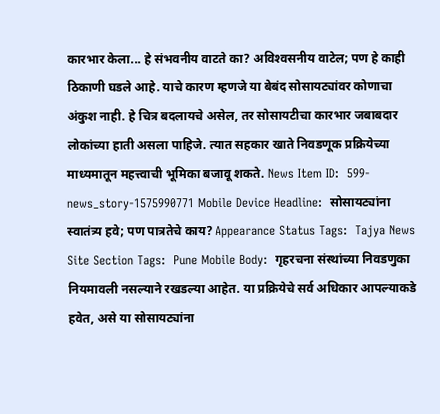कारभार केला... हे संभवनीय वाटते का? अविश्‍वसनीय वाटेल; पण हे काही ठिकाणी घडले आहे. याचे कारण म्हणजे या बेबंद सोसायट्यांवर कोणाचा अंकुश नाही. हे चित्र बदलायचे असेल, तर सोसायटीचा कारभार जबाबदार लोकांच्या हाती असला पाहिजे. त्यात सहकार खाते निवडणूक प्रक्रियेच्या माध्यमातून महत्त्वाची भूमिका बजावू शकते. News Item ID:  599-news_story-1575990771 Mobile Device Headline:  सोसायट्यांना स्वातंत्र्य हवे; पण पात्रतेचे काय? Appearance Status Tags:  Tajya News Site Section Tags:  Pune Mobile Body:  गृहरचना संस्थांच्या निवडणुका नियमावली नसल्याने रखडल्या आहेत. या प्रक्रियेचे सर्व अधिकार आपल्याकडे हवेत, असे या सोसायट्यांना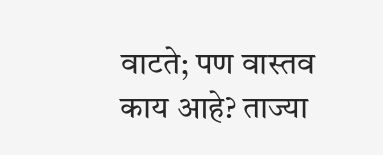वाटते; पण वास्तव काय आहे? ताज्या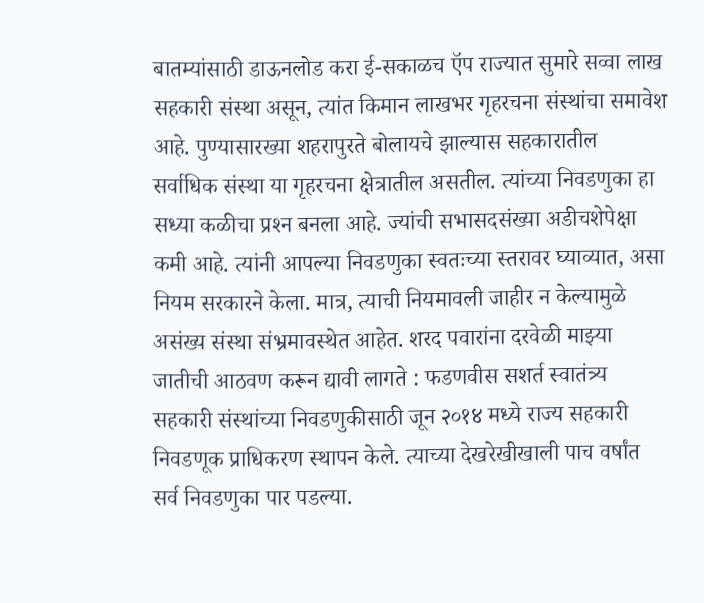बातम्यांसाठी डाऊनलोड करा ई-सकाळच ऍप राज्यात सुमारे सव्वा लाख सहकारी संस्था असून, त्यांत किमान लाखभर गृहरचना संस्थांचा समावेश आहे. पुण्यासारख्या शहरापुरते बोलायचे झाल्यास सहकारातील सर्वाधिक संस्था या गृहरचना क्षेत्रातील असतील. त्यांच्या निवडणुका हा सध्या कळीचा प्रश्‍न बनला आहे. ज्यांची सभासदसंख्या अडीचशेपेक्षा कमी आहे. त्यांनी आपल्या निवडणुका स्वतःच्या स्तरावर घ्याव्यात, असा नियम सरकारने केला. मात्र, त्याची नियमावली जाहीर न केल्यामुळे असंख्य संस्था संभ्रमावस्थेत आहेत. शरद पवारांना दरवेळी माझ्या जातीची आठवण करून द्यावी लागते : फडणवीस सशर्त स्वातंत्र्य सहकारी संस्थांच्या निवडणुकीसाठी जून २०१४ मध्ये राज्य सहकारी निवडणूक प्राधिकरण स्थापन केले. त्याच्या देखरेखीखाली पाच वर्षांत सर्व निवडणुका पार पडल्या.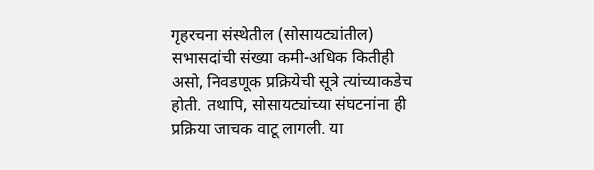गृहरचना संस्थेतील (सोसायट्यांतील) सभासदांची संख्या कमी-अधिक कितीही असो, निवडणूक प्रक्रियेची सूत्रे त्यांच्याकडेच होती. तथापि, सोसायट्यांच्या संघटनांना ही प्रक्रिया जाचक वाटू लागली. या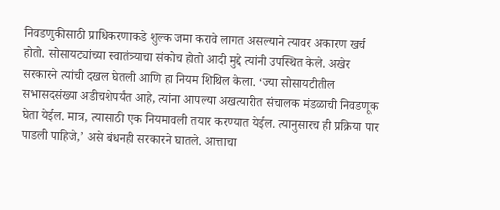निवडणुकीसाठी प्राधिकरणाकडे शुल्क जमा करावे लागत असल्याने त्यावर अकारण खर्च होतो. सोसायट्यांच्या स्वातंत्र्याचा संकोच होतो आदी मुद्दे त्यांनी उपस्थित केले. अखेर सरकारने त्यांची दखल घेतली आणि हा नियम शिथिल केला. ‘ज्या सोसायटीतील सभासदसंख्या अडीचशेपर्यंत आहे, त्यांना आपल्या अखत्यारीत संचालक मंडळाची निवडणूक घेता येईल. मात्र, त्यासाठी एक नियमावली तयार करण्यात येईल. त्यानुसारच ही प्रक्रिया पार पाडली पाहिजे,’ असे बंधनही सरकारने घातले. आत्ताचा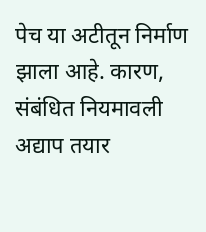पेच या अटीतून निर्माण झाला आहे. कारण, संबंधित नियमावली अद्याप तयार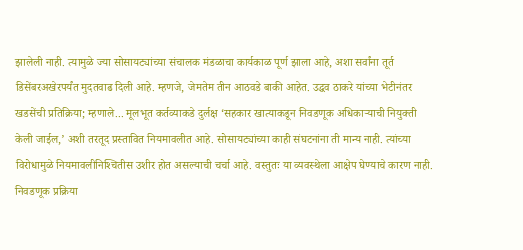झालेली नाही. त्यामुळे ज्या सोसायट्यांच्या संचालक मंडळाचा कार्यकाळ पूर्ण झाला आहे, अशा सर्वांना तूर्त डिसेंबरअखेरपर्यंत मुदतवाढ दिली आहे. म्हणजे, जेमतेम तीन आठवडे बाकी आहेत. उद्धव ठाकरे यांच्या भेटीनंतर खडसेंची प्रतिक्रिया; म्हणाले... मूलभूत कर्तव्याकडे दुर्लक्ष ‘सहकार खात्याकडून निवडणूक अधिकाऱ्याची नियुक्ती केली जाईल,’ अशी तरतूद प्रस्तावित नियमावलीत आहे. सोसायट्यांच्या काही संघटनांना ती मान्य नाही. त्यांच्या विरोधामुळे नियमावलीनिश्‍चितीस उशीर होत असल्याची चर्चा आहे. वस्तुतः या व्यवस्थेला आक्षेप घेण्याचे कारण नाही. निवडणूक प्रक्रिया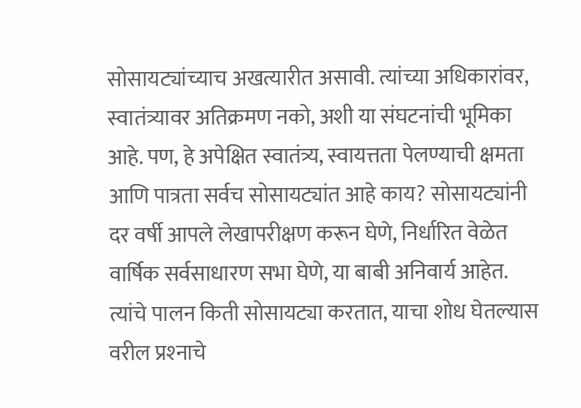सोसायट्यांच्याच अखत्यारीत असावी. त्यांच्या अधिकारांवर, स्वातंत्र्यावर अतिक्रमण नको, अशी या संघटनांची भूमिका आहे. पण, हे अपेक्षित स्वातंत्र्य, स्वायत्तता पेलण्याची क्षमता आणि पात्रता सर्वच सोसायट्यांत आहे काय? सोसायट्यांनी दर वर्षी आपले लेखापरीक्षण करून घेणे, निर्धारित वेळेत वार्षिक सर्वसाधारण सभा घेणे, या बाबी अनिवार्य आहेत. त्यांचे पालन किती सोसायट्या करतात, याचा शोध घेतल्यास वरील प्रश्‍नाचे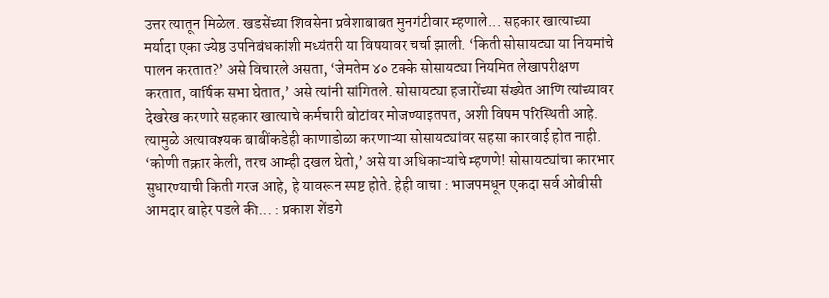उत्तर त्यातून मिळेल. खडसेंच्या शिवसेना प्रवेशाबाबत मुनगंटीवार म्हणाले... सहकार खात्याच्या मर्यादा एका ज्येष्ठ उपनिबंधकांशी मध्यंतरी या विषयावर चर्चा झाली. ‘किती सोसायट्या या नियमांचे पालन करतात?’ असे विचारले असता, ‘जेमतेम ४० टक्के सोसायट्या नियमित लेखापरीक्षण करतात, वार्षिक सभा घेतात,’ असे त्यांनी सांगितले. सोसायट्या हजारोंच्या संख्येत आणि त्यांच्यावर देखरेख करणारे सहकार खात्याचे कर्मचारी बोटांवर मोजण्याइतपत, अशी विषम परिस्थिती आहे. त्यामुळे अत्यावश्‍यक बाबींकडेही काणाडोळा करणाऱ्या सोसायट्यांवर सहसा कारवाई होत नाही. ‘कोणी तक्रार केली, तरच आम्ही दखल घेतो,’ असे या अधिकाऱ्यांचे म्हणणे! सोसायट्यांचा कारभार सुधारण्याची किती गरज आहे, हे यावरून स्पष्ट होते. हेही वाचा : भाजपमधून एकदा सर्व ओबीसी आमदार बाहेर पडले की... : प्रकाश शेंडगे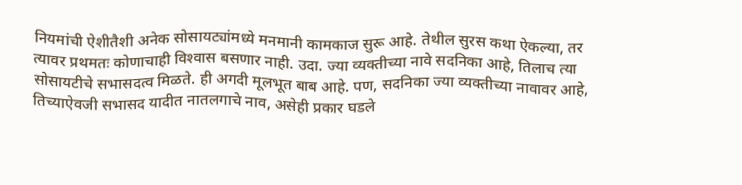नियमांची ऐशीतैशी अनेक सोसायट्यांमध्ये मनमानी कामकाज सुरू आहे. तेथील सुरस कथा ऐकल्या, तर त्यावर प्रथमतः कोणाचाही विश्‍वास बसणार नाही. उदा. ज्या व्यक्तीच्या नावे सदनिका आहे, तिलाच त्या सोसायटीचे सभासदत्व मिळते. ही अगदी मूलभूत बाब आहे. पण, सदनिका ज्या व्यक्तीच्या नावावर आहे, तिच्याऐवजी सभासद यादीत नातलगाचे नाव, असेही प्रकार घडले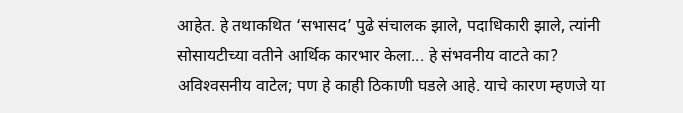आहेत. हे तथाकथित ‘सभासद’ पुढे संचालक झाले, पदाधिकारी झाले, त्यांनी सोसायटीच्या वतीने आर्थिक कारभार केला... हे संभवनीय वाटते का? अविश्‍वसनीय वाटेल; पण हे काही ठिकाणी घडले आहे. याचे कारण म्हणजे या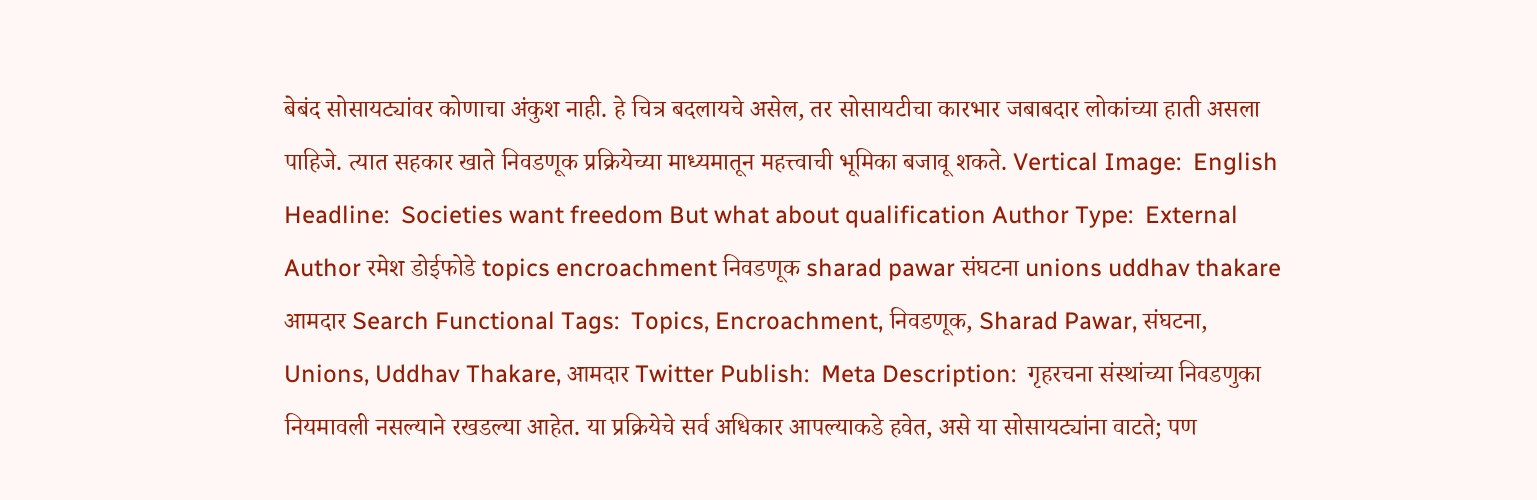बेबंद सोसायट्यांवर कोणाचा अंकुश नाही. हे चित्र बदलायचे असेल, तर सोसायटीचा कारभार जबाबदार लोकांच्या हाती असला पाहिजे. त्यात सहकार खाते निवडणूक प्रक्रियेच्या माध्यमातून महत्त्वाची भूमिका बजावू शकते. Vertical Image:  English Headline:  Societies want freedom But what about qualification Author Type:  External Author रमेश डोईफोडे topics encroachment निवडणूक sharad pawar संघटना unions uddhav thakare आमदार Search Functional Tags:  Topics, Encroachment, निवडणूक, Sharad Pawar, संघटना, Unions, Uddhav Thakare, आमदार Twitter Publish:  Meta Description:  गृहरचना संस्थांच्या निवडणुका नियमावली नसल्याने रखडल्या आहेत. या प्रक्रियेचे सर्व अधिकार आपल्याकडे हवेत, असे या सोसायट्यांना वाटते; पण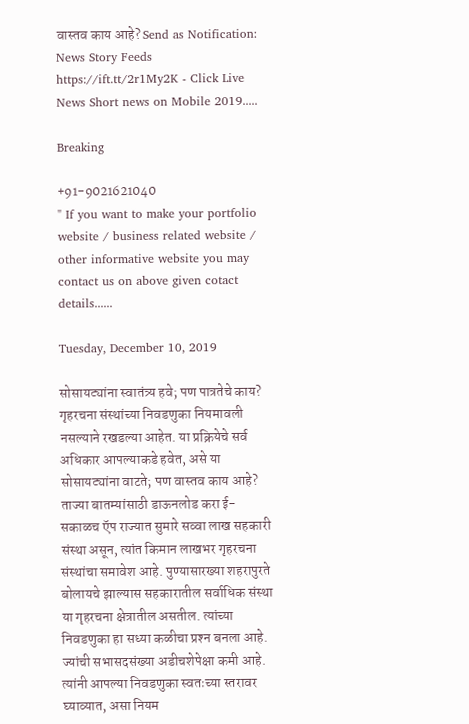वास्तव काय आहे? Send as Notification:  News Story Feeds https://ift.tt/2r1My2K - Click Live News Short news on Mobile 2019.....

Breaking

+91-9021621040
" If you want to make your portfolio website / business related website / other informative website you may contact us on above given cotact details......

Tuesday, December 10, 2019

सोसायट्यांना स्वातंत्र्य हवे; पण पात्रतेचे काय? गृहरचना संस्थांच्या निवडणुका नियमावली नसल्याने रखडल्या आहेत. या प्रक्रियेचे सर्व अधिकार आपल्याकडे हवेत, असे या सोसायट्यांना वाटते; पण वास्तव काय आहे? ताज्या बातम्यांसाठी डाऊनलोड करा ई-सकाळच ऍप राज्यात सुमारे सव्वा लाख सहकारी संस्था असून, त्यांत किमान लाखभर गृहरचना संस्थांचा समावेश आहे. पुण्यासारख्या शहरापुरते बोलायचे झाल्यास सहकारातील सर्वाधिक संस्था या गृहरचना क्षेत्रातील असतील. त्यांच्या निवडणुका हा सध्या कळीचा प्रश्‍न बनला आहे. ज्यांची सभासदसंख्या अडीचशेपेक्षा कमी आहे. त्यांनी आपल्या निवडणुका स्वतःच्या स्तरावर घ्याव्यात, असा नियम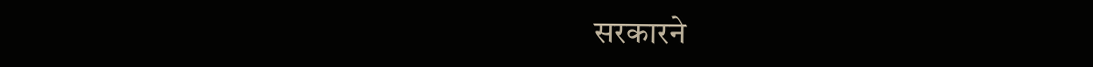सरकारने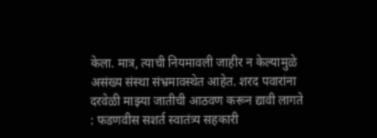केला. मात्र, त्याची नियमावली जाहीर न केल्यामुळे असंख्य संस्था संभ्रमावस्थेत आहेत. शरद पवारांना दरवेळी माझ्या जातीची आठवण करून द्यावी लागते : फडणवीस सशर्त स्वातंत्र्य सहकारी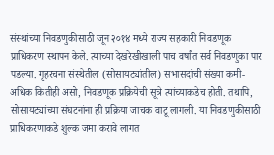संस्थांच्या निवडणुकीसाठी जून २०१४ मध्ये राज्य सहकारी निवडणूक प्राधिकरण स्थापन केले. त्याच्या देखरेखीखाली पाच वर्षांत सर्व निवडणुका पार पडल्या. गृहरचना संस्थेतील (सोसायट्यांतील) सभासदांची संख्या कमी-अधिक कितीही असो, निवडणूक प्रक्रियेची सूत्रे त्यांच्याकडेच होती. तथापि, सोसायट्यांच्या संघटनांना ही प्रक्रिया जाचक वाटू लागली. या निवडणुकीसाठी प्राधिकरणाकडे शुल्क जमा करावे लागत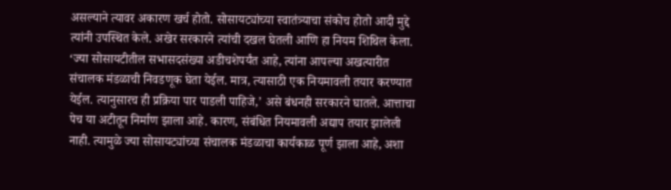असल्याने त्यावर अकारण खर्च होतो. सोसायट्यांच्या स्वातंत्र्याचा संकोच होतो आदी मुद्दे त्यांनी उपस्थित केले. अखेर सरकारने त्यांची दखल घेतली आणि हा नियम शिथिल केला. ‘ज्या सोसायटीतील सभासदसंख्या अडीचशेपर्यंत आहे, त्यांना आपल्या अखत्यारीत संचालक मंडळाची निवडणूक घेता येईल. मात्र, त्यासाठी एक नियमावली तयार करण्यात येईल. त्यानुसारच ही प्रक्रिया पार पाडली पाहिजे,’ असे बंधनही सरकारने घातले. आत्ताचा पेच या अटीतून निर्माण झाला आहे. कारण, संबंधित नियमावली अद्याप तयार झालेली नाही. त्यामुळे ज्या सोसायट्यांच्या संचालक मंडळाचा कार्यकाळ पूर्ण झाला आहे, अशा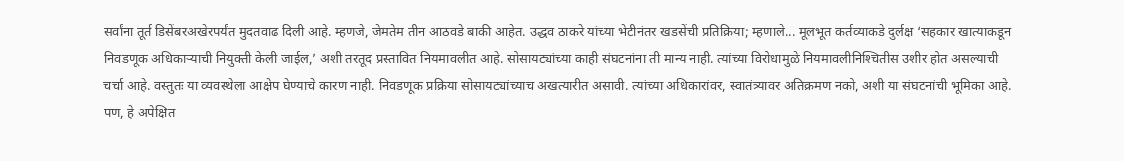सर्वांना तूर्त डिसेंबरअखेरपर्यंत मुदतवाढ दिली आहे. म्हणजे, जेमतेम तीन आठवडे बाकी आहेत. उद्धव ठाकरे यांच्या भेटीनंतर खडसेंची प्रतिक्रिया; म्हणाले... मूलभूत कर्तव्याकडे दुर्लक्ष ‘सहकार खात्याकडून निवडणूक अधिकाऱ्याची नियुक्ती केली जाईल,’ अशी तरतूद प्रस्तावित नियमावलीत आहे. सोसायट्यांच्या काही संघटनांना ती मान्य नाही. त्यांच्या विरोधामुळे नियमावलीनिश्‍चितीस उशीर होत असल्याची चर्चा आहे. वस्तुतः या व्यवस्थेला आक्षेप घेण्याचे कारण नाही. निवडणूक प्रक्रिया सोसायट्यांच्याच अखत्यारीत असावी. त्यांच्या अधिकारांवर, स्वातंत्र्यावर अतिक्रमण नको, अशी या संघटनांची भूमिका आहे. पण, हे अपेक्षित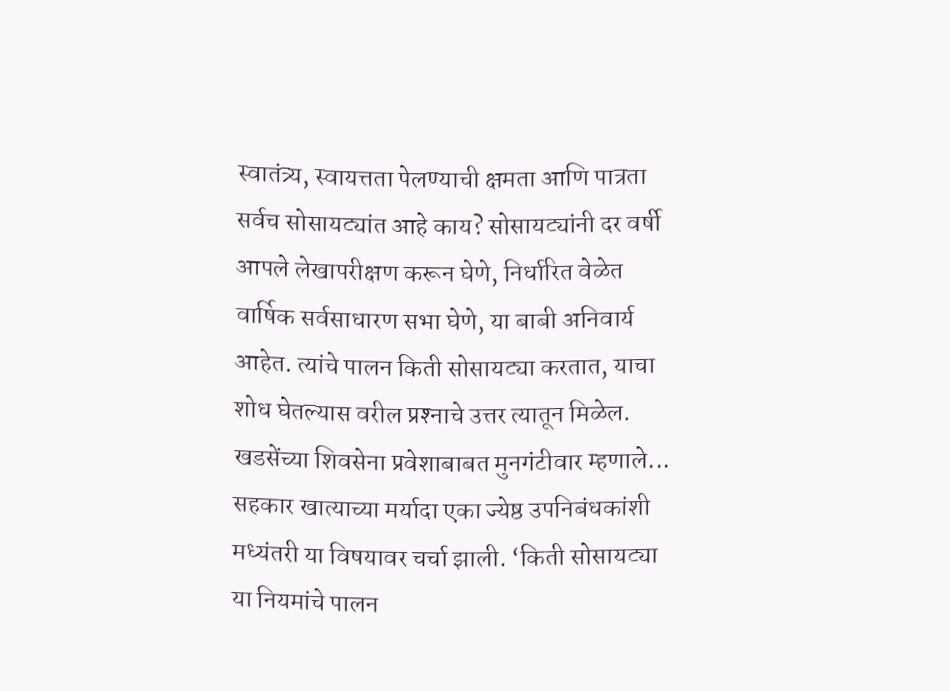स्वातंत्र्य, स्वायत्तता पेलण्याची क्षमता आणि पात्रता सर्वच सोसायट्यांत आहे काय? सोसायट्यांनी दर वर्षी आपले लेखापरीक्षण करून घेणे, निर्धारित वेळेत वार्षिक सर्वसाधारण सभा घेणे, या बाबी अनिवार्य आहेत. त्यांचे पालन किती सोसायट्या करतात, याचा शोध घेतल्यास वरील प्रश्‍नाचे उत्तर त्यातून मिळेल. खडसेंच्या शिवसेना प्रवेशाबाबत मुनगंटीवार म्हणाले... सहकार खात्याच्या मर्यादा एका ज्येष्ठ उपनिबंधकांशी मध्यंतरी या विषयावर चर्चा झाली. ‘किती सोसायट्या या नियमांचे पालन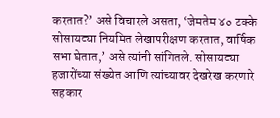करतात?’ असे विचारले असता, ‘जेमतेम ४० टक्के सोसायट्या नियमित लेखापरीक्षण करतात, वार्षिक सभा घेतात,’ असे त्यांनी सांगितले. सोसायट्या हजारोंच्या संख्येत आणि त्यांच्यावर देखरेख करणारे सहकार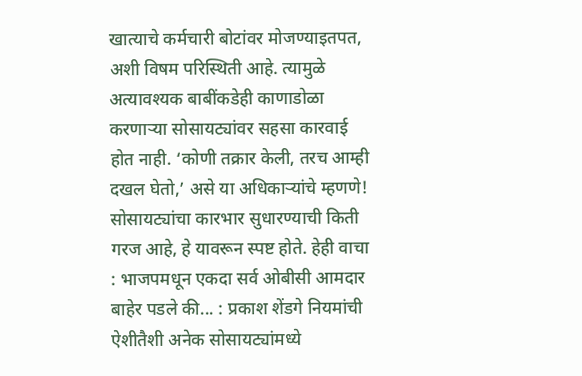खात्याचे कर्मचारी बोटांवर मोजण्याइतपत, अशी विषम परिस्थिती आहे. त्यामुळे अत्यावश्‍यक बाबींकडेही काणाडोळा करणाऱ्या सोसायट्यांवर सहसा कारवाई होत नाही. ‘कोणी तक्रार केली, तरच आम्ही दखल घेतो,’ असे या अधिकाऱ्यांचे म्हणणे! सोसायट्यांचा कारभार सुधारण्याची किती गरज आहे, हे यावरून स्पष्ट होते. हेही वाचा : भाजपमधून एकदा सर्व ओबीसी आमदार बाहेर पडले की... : प्रकाश शेंडगे नियमांची ऐशीतैशी अनेक सोसायट्यांमध्ये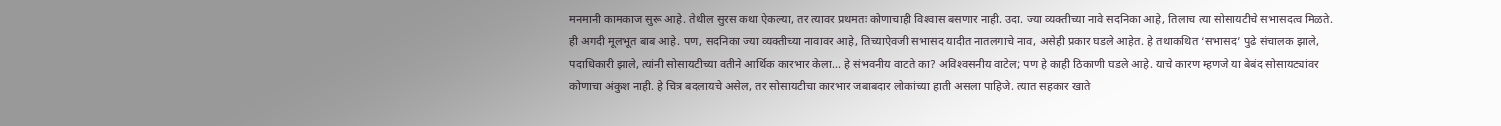मनमानी कामकाज सुरू आहे. तेथील सुरस कथा ऐकल्या, तर त्यावर प्रथमतः कोणाचाही विश्‍वास बसणार नाही. उदा. ज्या व्यक्तीच्या नावे सदनिका आहे, तिलाच त्या सोसायटीचे सभासदत्व मिळते. ही अगदी मूलभूत बाब आहे. पण, सदनिका ज्या व्यक्तीच्या नावावर आहे, तिच्याऐवजी सभासद यादीत नातलगाचे नाव, असेही प्रकार घडले आहेत. हे तथाकथित ‘सभासद’ पुढे संचालक झाले, पदाधिकारी झाले, त्यांनी सोसायटीच्या वतीने आर्थिक कारभार केला... हे संभवनीय वाटते का? अविश्‍वसनीय वाटेल; पण हे काही ठिकाणी घडले आहे. याचे कारण म्हणजे या बेबंद सोसायट्यांवर कोणाचा अंकुश नाही. हे चित्र बदलायचे असेल, तर सोसायटीचा कारभार जबाबदार लोकांच्या हाती असला पाहिजे. त्यात सहकार खाते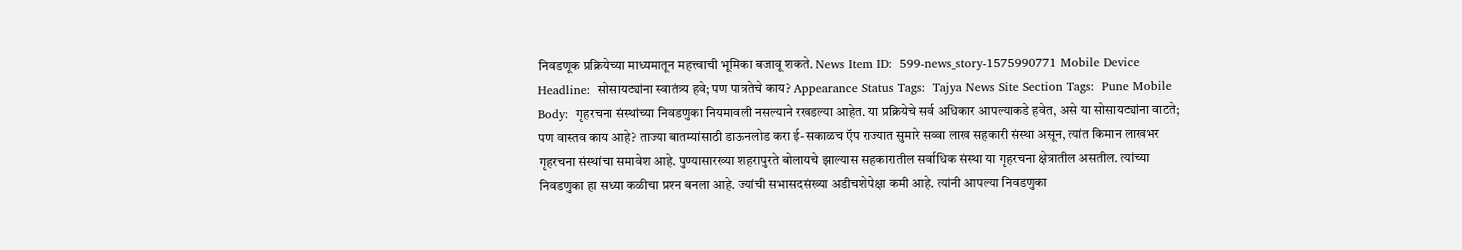निवडणूक प्रक्रियेच्या माध्यमातून महत्त्वाची भूमिका बजावू शकते. News Item ID:  599-news_story-1575990771 Mobile Device Headline:  सोसायट्यांना स्वातंत्र्य हवे; पण पात्रतेचे काय? Appearance Status Tags:  Tajya News Site Section Tags:  Pune Mobile Body:  गृहरचना संस्थांच्या निवडणुका नियमावली नसल्याने रखडल्या आहेत. या प्रक्रियेचे सर्व अधिकार आपल्याकडे हवेत, असे या सोसायट्यांना वाटते; पण वास्तव काय आहे? ताज्या बातम्यांसाठी डाऊनलोड करा ई-सकाळच ऍप राज्यात सुमारे सव्वा लाख सहकारी संस्था असून, त्यांत किमान लाखभर गृहरचना संस्थांचा समावेश आहे. पुण्यासारख्या शहरापुरते बोलायचे झाल्यास सहकारातील सर्वाधिक संस्था या गृहरचना क्षेत्रातील असतील. त्यांच्या निवडणुका हा सध्या कळीचा प्रश्‍न बनला आहे. ज्यांची सभासदसंख्या अडीचशेपेक्षा कमी आहे. त्यांनी आपल्या निवडणुका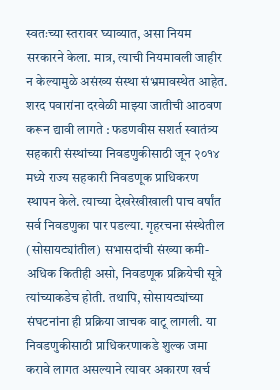स्वतःच्या स्तरावर घ्याव्यात, असा नियम सरकारने केला. मात्र, त्याची नियमावली जाहीर न केल्यामुळे असंख्य संस्था संभ्रमावस्थेत आहेत. शरद पवारांना दरवेळी माझ्या जातीची आठवण करून द्यावी लागते : फडणवीस सशर्त स्वातंत्र्य सहकारी संस्थांच्या निवडणुकीसाठी जून २०१४ मध्ये राज्य सहकारी निवडणूक प्राधिकरण स्थापन केले. त्याच्या देखरेखीखाली पाच वर्षांत सर्व निवडणुका पार पडल्या. गृहरचना संस्थेतील (सोसायट्यांतील) सभासदांची संख्या कमी-अधिक कितीही असो, निवडणूक प्रक्रियेची सूत्रे त्यांच्याकडेच होती. तथापि, सोसायट्यांच्या संघटनांना ही प्रक्रिया जाचक वाटू लागली. या निवडणुकीसाठी प्राधिकरणाकडे शुल्क जमा करावे लागत असल्याने त्यावर अकारण खर्च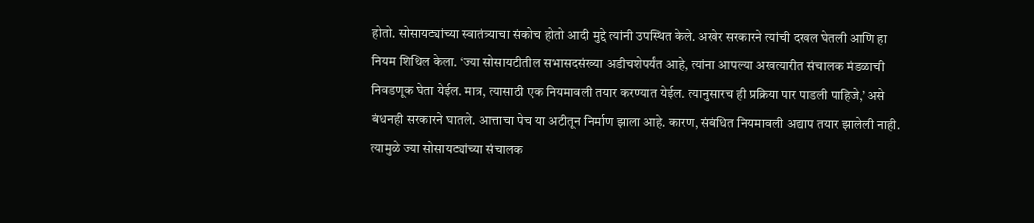होतो. सोसायट्यांच्या स्वातंत्र्याचा संकोच होतो आदी मुद्दे त्यांनी उपस्थित केले. अखेर सरकारने त्यांची दखल घेतली आणि हा नियम शिथिल केला. ‘ज्या सोसायटीतील सभासदसंख्या अडीचशेपर्यंत आहे, त्यांना आपल्या अखत्यारीत संचालक मंडळाची निवडणूक घेता येईल. मात्र, त्यासाठी एक नियमावली तयार करण्यात येईल. त्यानुसारच ही प्रक्रिया पार पाडली पाहिजे,’ असे बंधनही सरकारने घातले. आत्ताचा पेच या अटीतून निर्माण झाला आहे. कारण, संबंधित नियमावली अद्याप तयार झालेली नाही. त्यामुळे ज्या सोसायट्यांच्या संचालक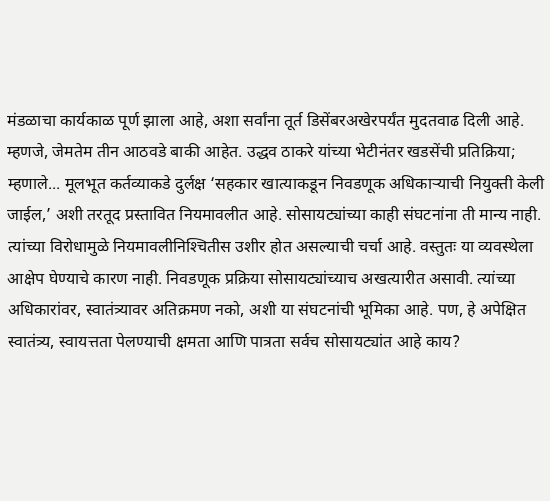मंडळाचा कार्यकाळ पूर्ण झाला आहे, अशा सर्वांना तूर्त डिसेंबरअखेरपर्यंत मुदतवाढ दिली आहे. म्हणजे, जेमतेम तीन आठवडे बाकी आहेत. उद्धव ठाकरे यांच्या भेटीनंतर खडसेंची प्रतिक्रिया; म्हणाले... मूलभूत कर्तव्याकडे दुर्लक्ष ‘सहकार खात्याकडून निवडणूक अधिकाऱ्याची नियुक्ती केली जाईल,’ अशी तरतूद प्रस्तावित नियमावलीत आहे. सोसायट्यांच्या काही संघटनांना ती मान्य नाही. त्यांच्या विरोधामुळे नियमावलीनिश्‍चितीस उशीर होत असल्याची चर्चा आहे. वस्तुतः या व्यवस्थेला आक्षेप घेण्याचे कारण नाही. निवडणूक प्रक्रिया सोसायट्यांच्याच अखत्यारीत असावी. त्यांच्या अधिकारांवर, स्वातंत्र्यावर अतिक्रमण नको, अशी या संघटनांची भूमिका आहे. पण, हे अपेक्षित स्वातंत्र्य, स्वायत्तता पेलण्याची क्षमता आणि पात्रता सर्वच सोसायट्यांत आहे काय?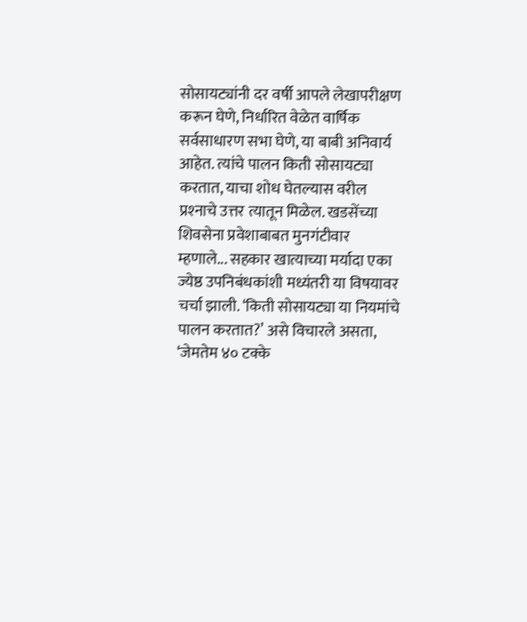सोसायट्यांनी दर वर्षी आपले लेखापरीक्षण करून घेणे, निर्धारित वेळेत वार्षिक सर्वसाधारण सभा घेणे, या बाबी अनिवार्य आहेत. त्यांचे पालन किती सोसायट्या करतात, याचा शोध घेतल्यास वरील प्रश्‍नाचे उत्तर त्यातून मिळेल. खडसेंच्या शिवसेना प्रवेशाबाबत मुनगंटीवार म्हणाले... सहकार खात्याच्या मर्यादा एका ज्येष्ठ उपनिबंधकांशी मध्यंतरी या विषयावर चर्चा झाली. ‘किती सोसायट्या या नियमांचे पालन करतात?’ असे विचारले असता, ‘जेमतेम ४० टक्के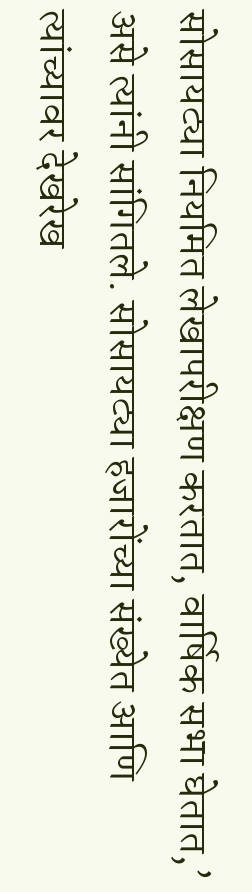सोसायट्या नियमित लेखापरीक्षण करतात, वार्षिक सभा घेतात,’ असे त्यांनी सांगितले. सोसायट्या हजारोंच्या संख्येत आणि त्यांच्यावर देखरेख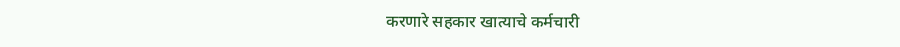करणारे सहकार खात्याचे कर्मचारी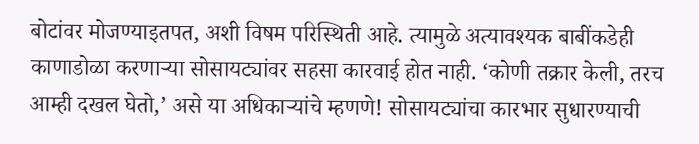बोटांवर मोजण्याइतपत, अशी विषम परिस्थिती आहे. त्यामुळे अत्यावश्‍यक बाबींकडेही काणाडोळा करणाऱ्या सोसायट्यांवर सहसा कारवाई होत नाही. ‘कोणी तक्रार केली, तरच आम्ही दखल घेतो,’ असे या अधिकाऱ्यांचे म्हणणे! सोसायट्यांचा कारभार सुधारण्याची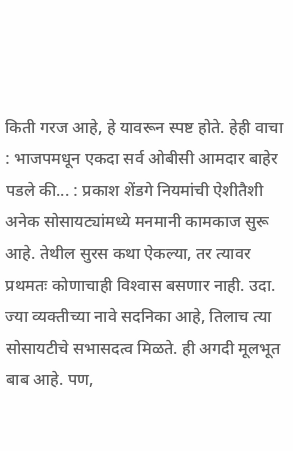किती गरज आहे, हे यावरून स्पष्ट होते. हेही वाचा : भाजपमधून एकदा सर्व ओबीसी आमदार बाहेर पडले की... : प्रकाश शेंडगे नियमांची ऐशीतैशी अनेक सोसायट्यांमध्ये मनमानी कामकाज सुरू आहे. तेथील सुरस कथा ऐकल्या, तर त्यावर प्रथमतः कोणाचाही विश्‍वास बसणार नाही. उदा. ज्या व्यक्तीच्या नावे सदनिका आहे, तिलाच त्या सोसायटीचे सभासदत्व मिळते. ही अगदी मूलभूत बाब आहे. पण,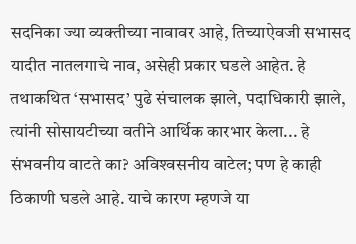सदनिका ज्या व्यक्तीच्या नावावर आहे, तिच्याऐवजी सभासद यादीत नातलगाचे नाव, असेही प्रकार घडले आहेत. हे तथाकथित ‘सभासद’ पुढे संचालक झाले, पदाधिकारी झाले, त्यांनी सोसायटीच्या वतीने आर्थिक कारभार केला... हे संभवनीय वाटते का? अविश्‍वसनीय वाटेल; पण हे काही ठिकाणी घडले आहे. याचे कारण म्हणजे या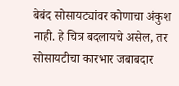बेबंद सोसायट्यांवर कोणाचा अंकुश नाही. हे चित्र बदलायचे असेल, तर सोसायटीचा कारभार जबाबदार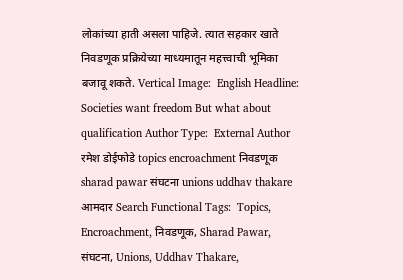लोकांच्या हाती असला पाहिजे. त्यात सहकार खाते निवडणूक प्रक्रियेच्या माध्यमातून महत्त्वाची भूमिका बजावू शकते. Vertical Image:  English Headline:  Societies want freedom But what about qualification Author Type:  External Author रमेश डोईफोडे topics encroachment निवडणूक sharad pawar संघटना unions uddhav thakare आमदार Search Functional Tags:  Topics, Encroachment, निवडणूक, Sharad Pawar, संघटना, Unions, Uddhav Thakare,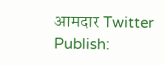आमदार Twitter Publish: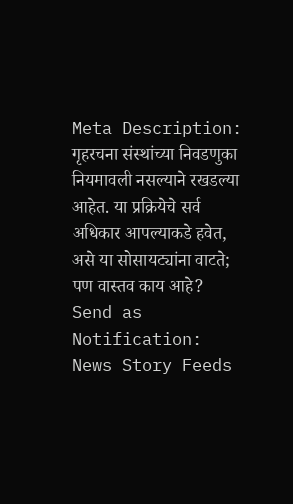Meta Description:  गृहरचना संस्थांच्या निवडणुका नियमावली नसल्याने रखडल्या आहेत. या प्रक्रियेचे सर्व अधिकार आपल्याकडे हवेत, असे या सोसायट्यांना वाटते; पण वास्तव काय आहे? Send as Notification:  News Story Feeds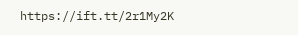https://ift.tt/2r1My2K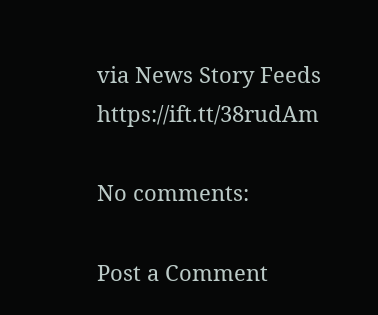via News Story Feeds https://ift.tt/38rudAm

No comments:

Post a Comment